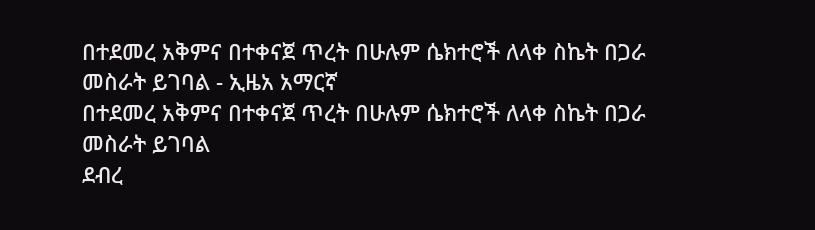በተደመረ አቅምና በተቀናጀ ጥረት በሁሉም ሴክተሮች ለላቀ ስኬት በጋራ መስራት ይገባል - ኢዜአ አማርኛ
በተደመረ አቅምና በተቀናጀ ጥረት በሁሉም ሴክተሮች ለላቀ ስኬት በጋራ መስራት ይገባል
ደብረ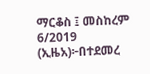ማርቆስ ፤ መስከረም 6/2019 (ኢዜአ)፦በተደመረ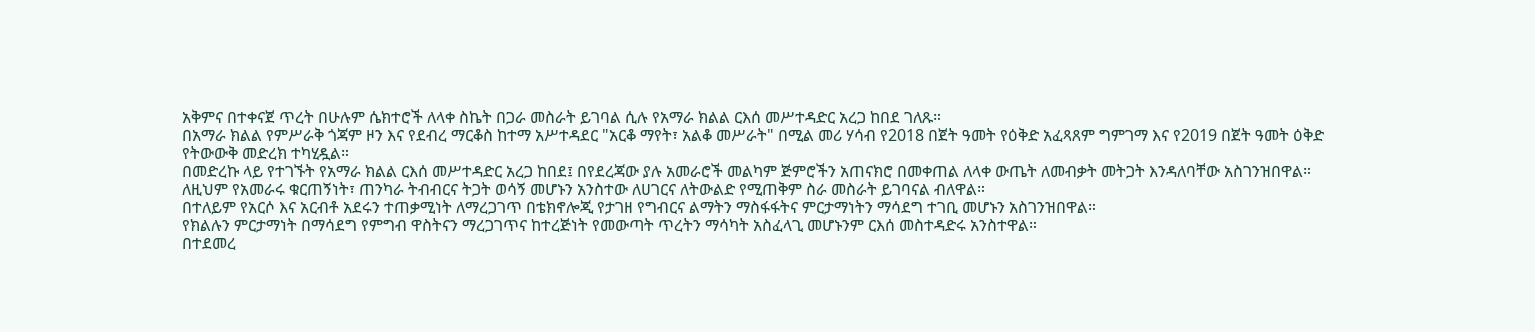አቅምና በተቀናጀ ጥረት በሁሉም ሴክተሮች ለላቀ ስኬት በጋራ መስራት ይገባል ሲሉ የአማራ ክልል ርእሰ መሥተዳድር አረጋ ከበደ ገለጹ።
በአማራ ክልል የምሥራቅ ጎጃም ዞን እና የደብረ ማርቆስ ከተማ አሥተዳደር "አርቆ ማየት፣ አልቆ መሥራት" በሚል መሪ ሃሳብ የ2018 በጀት ዓመት የዕቅድ አፈጻጸም ግምገማ እና የ2019 በጀት ዓመት ዕቅድ የትውውቅ መድረክ ተካሂዷል።
በመድረኩ ላይ የተገኙት የአማራ ክልል ርእሰ መሥተዳድር አረጋ ከበደ፤ በየደረጃው ያሉ አመራሮች መልካም ጅምሮችን አጠናክሮ በመቀጠል ለላቀ ውጤት ለመብቃት መትጋት እንዳለባቸው አስገንዝበዋል።
ለዚህም የአመራሩ ቁርጠኝነት፣ ጠንካራ ትብብርና ትጋት ወሳኝ መሆኑን አንስተው ለሀገርና ለትውልድ የሚጠቅም ስራ መስራት ይገባናል ብለዋል።
በተለይም የአርሶ እና አርብቶ አደሩን ተጠቃሚነት ለማረጋገጥ በቴክኖሎጂ የታገዘ የግብርና ልማትን ማስፋፋትና ምርታማነትን ማሳደግ ተገቢ መሆኑን አስገንዝበዋል።
የክልሉን ምርታማነት በማሳደግ የምግብ ዋስትናን ማረጋገጥና ከተረጅነት የመውጣት ጥረትን ማሳካት አስፈላጊ መሆኑንም ርእሰ መስተዳድሩ አንስተዋል።
በተደመረ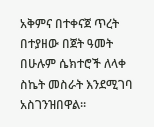አቅምና በተቀናጀ ጥረት በተያዘው በጀት ዓመት በሁሉም ሴክተሮች ለላቀ ስኬት መስራት እንደሚገባ አስገንዝበዋል።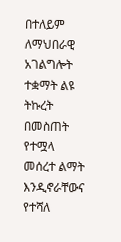በተለይም ለማህበራዊ አገልግሎት ተቋማት ልዩ ትኩረት በመስጠት የተሟላ መሰረተ ልማት እንዲኖራቸውና የተሻለ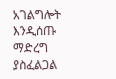አገልግሎት እንዲሰጡ ማድረግ ያስፈልጋል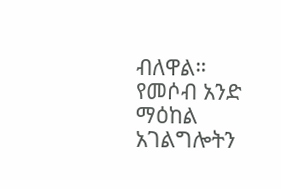ብለዋል።
የመሶብ አንድ ማዕከል አገልግሎትን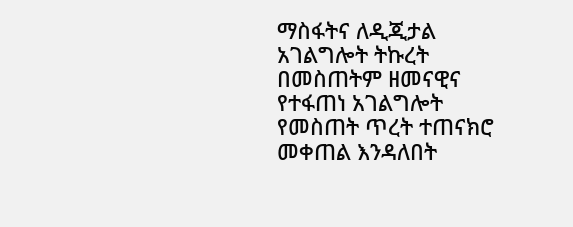ማስፋትና ለዲጂታል አገልግሎት ትኩረት በመስጠትም ዘመናዊና የተፋጠነ አገልግሎት የመስጠት ጥረት ተጠናክሮ መቀጠል እንዳለበት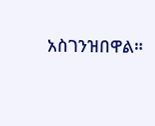አስገንዝበዋል።